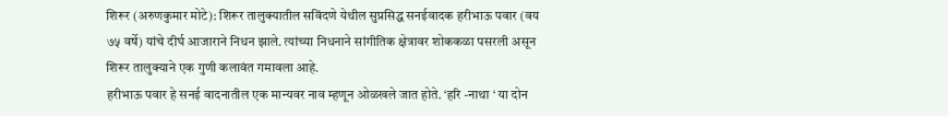शिरूर (अरुणकुमार मोटे): शिरूर तालुक्यातील सविंदणे येथील सुप्रसिद्ध सनईवादक हरीभाऊ पवार (वय ७५ वर्षे) यांचे दीर्घ आजाराने निधन झाले. त्यांच्या निधनाने सांगीतिक क्षेत्रावर शोककळा पसरली असून शिरूर तालुक्याने एक गुणी कलावंत गमावला आहे.
हरीभाऊ पवार हे सनई वादनातील एक मान्यवर नाव म्हणून ओळखले जात होते. ‘हरि -नाथा ‘ या दोन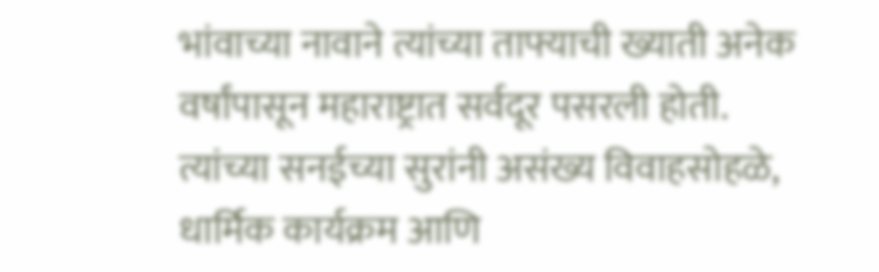भांवाच्या नावाने त्यांच्या ताफ्याची ख्याती अनेक वर्षांपासून महाराष्ट्रात सर्वदूर पसरली होती. त्यांच्या सनईच्या सुरांनी असंख्य विवाहसोहळे, धार्मिक कार्यक्रम आणि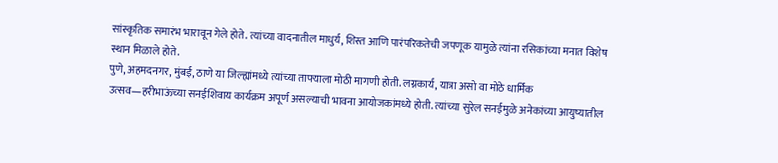सांस्कृतिक समारंभ भारावून गेले होते. त्यांच्या वादनातील माधुर्य, शिस्त आणि पारंपरिकतेची जपणूक यामुळे त्यांना रसिकांच्या मनात विशेष स्थान मिळाले होते.
पुणे, अहमदनगर, मुंबई, ठाणे या जिल्ह्यांमध्ये त्यांच्या ताफ्याला मोठी मागणी होती. लग्नकार्य, यात्रा असो वा मोठे धार्मिक उत्सव—हरीभाऊंच्या सनईशिवाय कार्यक्रम अपूर्ण असल्याची भावना आयोजकांमध्ये होती. त्यांच्या सुरेल सनईमुळे अनेकांच्या आयुष्यातील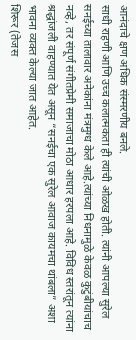आनंदाचे क्षण अधिक संस्मरणीय बनले.
साधी राहणी आणि उच्च कलात्मकता ही त्यांची ओळख होती. त्यांनी आपल्या सुरेल सनईच्या तालावार अनेकांना मंत्रमुग्ध केले आहे.त्यांच्या निधनामुळे केवळ कुटुंबीयांचाच नव्हे, तर संपूर्ण संगीतप्रेमी समाजाचा मोठा आधार हरपला आहे. विविध स्तरांतून त्यांना श्रद्धांजली वाहण्यात येत असून “सनईचा एक सुरेल आवाज कायमचा थांबला” अशा भावना व्यक्त केल्या जात आहेत.
शिरूर (तेजस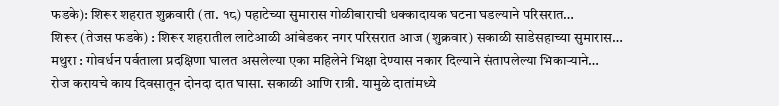फडके): शिरूर शहरात शुक्रवारी (ता. १८) पहाटेच्या सुमारास गोळीबाराची धक्कादायक घटना घडल्याने परिसरात…
शिरूर (तेजस फडके) : शिरूर शहरातील लाटेआळी आंबेडकर नगर परिसरात आज (शुक्रवार) सकाळी साडेसहाच्या सुमारास…
मथुरा : गोवर्धन पर्वताला प्रदक्षिणा घालत असलेल्या एका महिलेने भिक्षा देण्यास नकार दिल्याने संतापलेल्या भिकाऱ्याने…
रोज करायचे काय दिवसातून दोनदा दात घासा. सकाळी आणि रात्री. यामुळे दातांमध्ये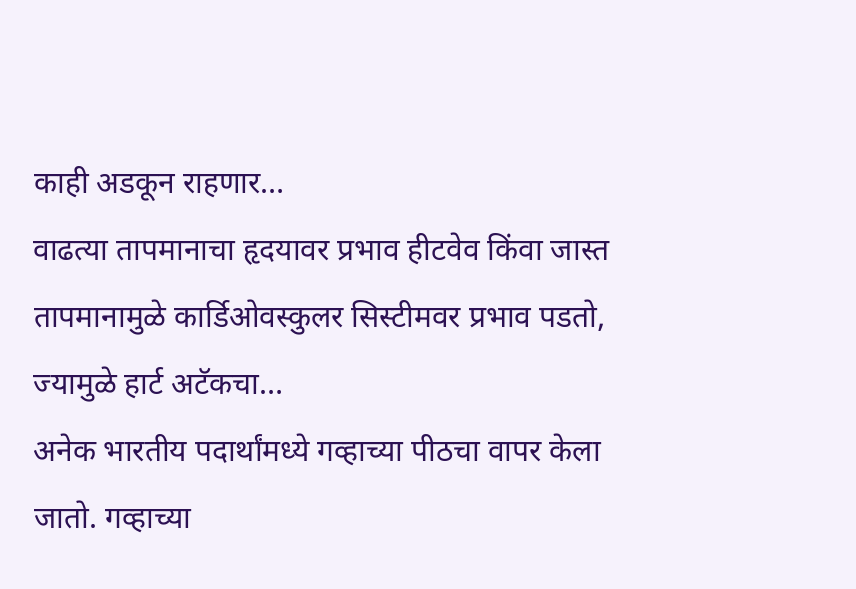काही अडकून राहणार…
वाढत्या तापमानाचा हृदयावर प्रभाव हीटवेव किंवा जास्त तापमानामुळे कार्डिओवस्कुलर सिस्टीमवर प्रभाव पडतो, ज्यामुळे हार्ट अटॅकचा…
अनेक भारतीय पदार्थांमध्ये गव्हाच्या पीठचा वापर केला जातो. गव्हाच्या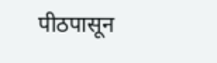पीठपासून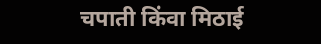चपाती किंवा मिठाई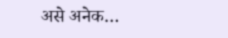असे अनेक…